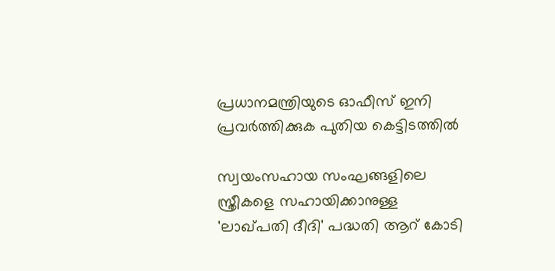പ്രധാനമന്ത്രിയുടെ ഓഫീസ് ഇനി പ്രവര്‍ത്തിക്കുക പുതിയ കെട്ടിടത്തില്‍

സ്വയംസഹായ സംഘങ്ങളിലെ സ്ത്രീകളെ സഹായിക്കാനുള്ള 'ലാഖ്പതി ദീദി' പദ്ധതി ആറ് കോടി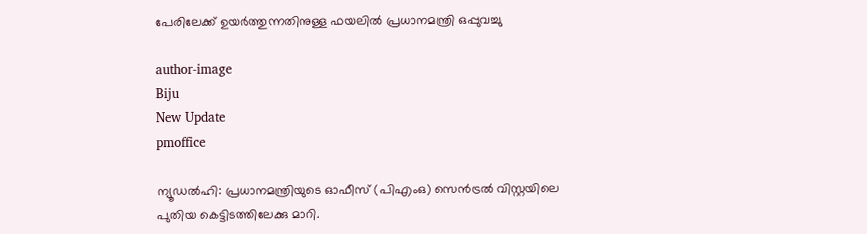പേരിലേക്ക് ഉയര്‍ത്തുന്നതിനുള്ള ഫയലില്‍ പ്രധാനമന്ത്രി ഒപ്പുവച്ചു

author-image
Biju
New Update
pmoffice

ന്യൂഡല്‍ഹി: പ്രധാനമന്ത്രിയുടെ ഓഫീസ് (പിഎംഒ) സെന്‍ട്രല്‍ വിസ്റ്റയിലെ പുതിയ കെട്ടിടത്തിലേക്കു മാറി.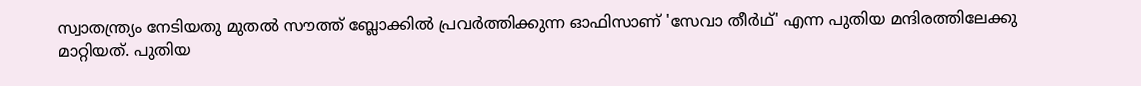സ്വാതന്ത്ര്യം നേടിയതു മുതല്‍ സൗത്ത് ബ്ലോക്കില്‍ പ്രവര്‍ത്തിക്കുന്ന ഓഫിസാണ് 'സേവാ തീര്‍ഥ്' എന്ന പുതിയ മന്ദിരത്തിലേക്കു മാറ്റിയത്. പുതിയ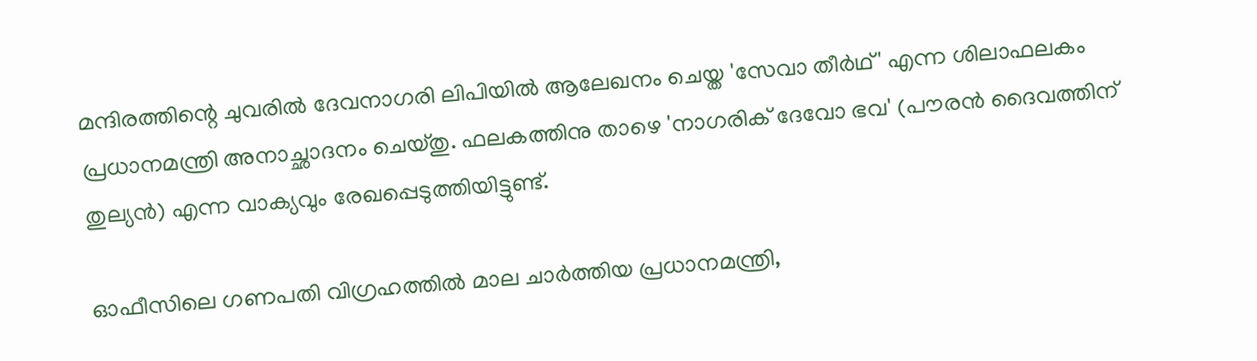മന്ദിരത്തിന്റെ ചുവരില്‍ ദേവനാഗരി ലിപിയില്‍ ആലേഖനം ചെയ്ത 'സേവാ തീര്‍ഥ്' എന്ന ശിലാഫലകം പ്രധാനമന്ത്രി അനാച്ഛാദനം ചെയ്തു. ഫലകത്തിനു താഴെ 'നാഗരിക് ദേവോ ഭവ' (പൗരന്‍ ദൈവത്തിന് തുല്യന്‍) എന്ന വാക്യവും രേഖപ്പെടുത്തിയിട്ടുണ്ട്.

ഓഫീസിലെ ഗണപതി വിഗ്രഹത്തില്‍ മാല ചാര്‍ത്തിയ പ്രധാനമന്ത്രി,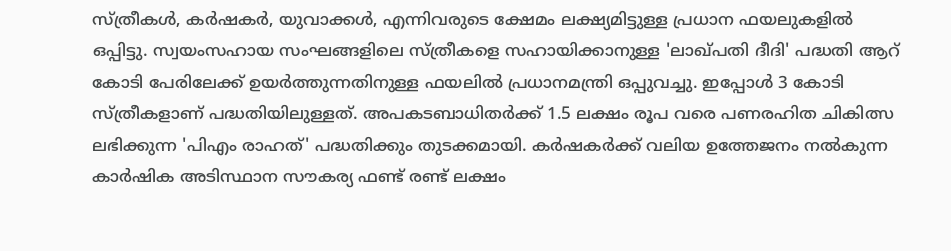സ്ത്രീകള്‍, കര്‍ഷകര്‍, യുവാക്കള്‍, എന്നിവരുടെ ക്ഷേമം ലക്ഷ്യമിട്ടുള്ള പ്രധാന ഫയലുകളില്‍ ഒപ്പിട്ടു. സ്വയംസഹായ സംഘങ്ങളിലെ സ്ത്രീകളെ സഹായിക്കാനുള്ള 'ലാഖ്പതി ദീദി' പദ്ധതി ആറ് കോടി പേരിലേക്ക് ഉയര്‍ത്തുന്നതിനുള്ള ഫയലില്‍ പ്രധാനമന്ത്രി ഒപ്പുവച്ചു. ഇപ്പോള്‍ 3 കോടി സ്ത്രീകളാണ് പദ്ധതിയിലുള്ളത്. അപകടബാധിതര്‍ക്ക് 1.5 ലക്ഷം രൂപ വരെ പണരഹിത ചികിത്സ ലഭിക്കുന്ന 'പിഎം രാഹത്' പദ്ധതിക്കും തുടക്കമായി. കര്‍ഷകര്‍ക്ക് വലിയ ഉത്തേജനം നല്‍കുന്ന കാര്‍ഷിക അടിസ്ഥാന സൗകര്യ ഫണ്ട് രണ്ട് ലക്ഷം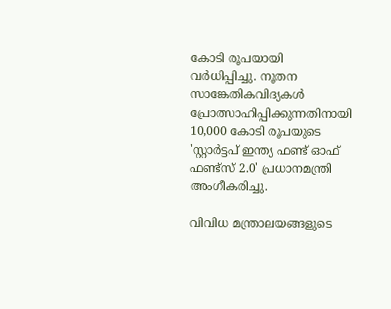കോടി രൂപയായി വര്‍ധിപ്പിച്ചു. നൂതന സാങ്കേതികവിദ്യകള്‍ പ്രോത്സാഹിപ്പിക്കുന്നതിനായി 10,000 കോടി രൂപയുടെ 'സ്റ്റാര്‍ട്ടപ് ഇന്ത്യ ഫണ്ട് ഓഫ് ഫണ്ട്‌സ് 2.0' പ്രധാനമന്ത്രി അംഗീകരിച്ചു.

വിവിധ മന്ത്രാലയങ്ങളുടെ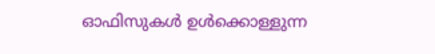ഓഫിസുകള്‍ ഉള്‍ക്കൊള്ളുന്ന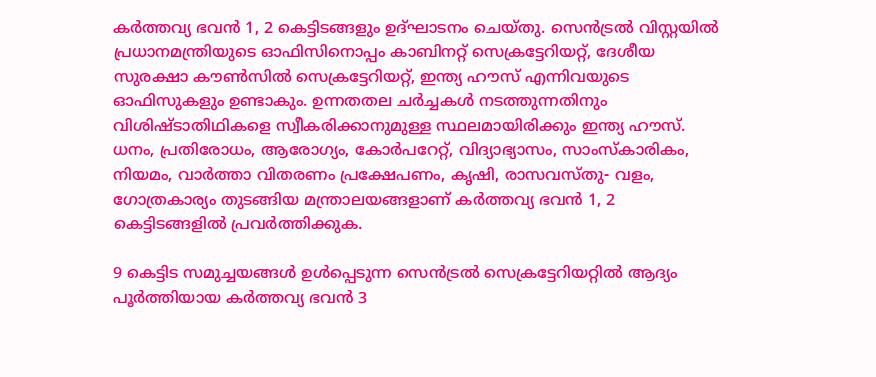കര്‍ത്തവ്യ ഭവന്‍ 1, 2 കെട്ടിടങ്ങളും ഉദ്ഘാടനം ചെയ്തു. സെന്‍ട്രല്‍ വിസ്റ്റയില്‍ പ്രധാനമന്ത്രിയുടെ ഓഫിസിനൊപ്പം കാബിനറ്റ് സെക്രട്ടേറിയറ്റ്, ദേശീയ സുരക്ഷാ കൗണ്‍സില്‍ സെക്രട്ടേറിയറ്റ്, ഇന്ത്യ ഹൗസ് എന്നിവയുടെ ഓഫിസുകളും ഉണ്ടാകും. ഉന്നതതല ചര്‍ച്ചകള്‍ നടത്തുന്നതിനും വിശിഷ്ടാതിഥികളെ സ്വീകരിക്കാനുമുള്ള സ്ഥലമായിരിക്കും ഇന്ത്യ ഹൗസ്. ധനം, പ്രതിരോധം, ആരോഗ്യം, കോര്‍പറേറ്റ്, വിദ്യാഭ്യാസം, സാംസ്‌കാരികം, നിയമം, വാര്‍ത്താ വിതരണം പ്രക്ഷേപണം, കൃഷി, രാസവസ്തു- വളം, ഗോത്രകാര്യം തുടങ്ങിയ മന്ത്രാലയങ്ങളാണ് കര്‍ത്തവ്യ ഭവന്‍ 1, 2 കെട്ടിടങ്ങളില്‍ പ്രവര്‍ത്തിക്കുക.

9 കെട്ടിട സമുച്ചയങ്ങള്‍ ഉള്‍പ്പെടുന്ന സെന്‍ട്രല്‍ സെക്രട്ടേറിയറ്റില്‍ ആദ്യം പൂര്‍ത്തിയായ കര്‍ത്തവ്യ ഭവന്‍ 3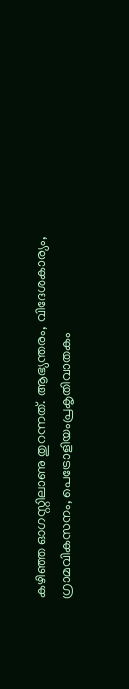കഴിഞ്ഞ ഓഗസ്റ്റിലാണു തുറന്നത്. ആഭ്യന്തരം, വിദേശകാര്യം, ഗ്രാമവികസനം, പെട്രോളിയംപ്രകൃതിവാതകം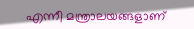എന്നീ മന്ത്രാലയങ്ങളാണ്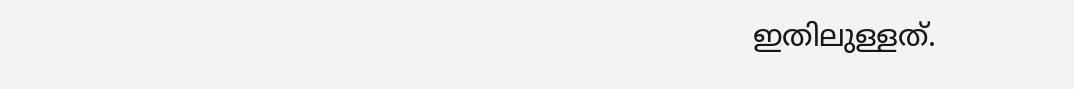ഇതിലുള്ളത്.